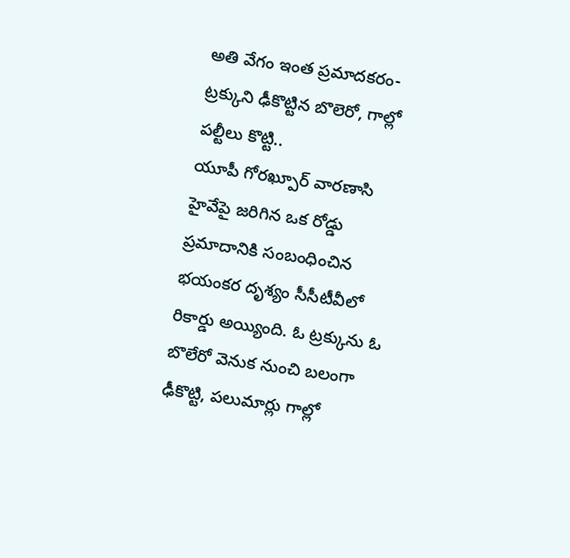అతి వేగం ఇంత ప్రమాదకరం- ట్రక్కుని ఢీకొట్టిన బొలెరో, గాల్లో పల్టీలు కొట్టి..
యూపీ గోరఖ్పూర్ వారణాసి హైవేపై జరిగిన ఒక రోడ్డు ప్రమాదానికి సంబంధించిన భయంకర దృశ్యం సీసీటీవీలో రికార్డు అయ్యింది. ఓ ట్రక్కును ఓ బొలేరో వెనుక నుంచి బలంగా ఢీకొట్టి, పలుమార్లు గాల్లో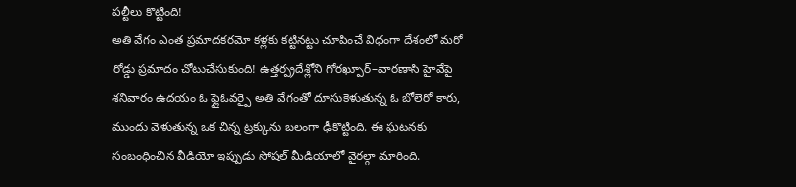పల్టీలు కొట్టింది!
అతి వేగం ఎంత ప్రమాదకరమో కళ్లకు కట్టినట్టు చూపించే విధంగా దేశంలో మరో రోడ్డు ప్రమాదం చోటుచేసుకుంది! ఉత్తర్ప్రదేశ్లోని గోరఖ్పూర్–వారణాసి హైవేపై శనివారం ఉదయం ఓ ఫ్లైఓవర్పై అతి వేగంతో దూసుకెళుతున్న ఓ బోలెరో కారు, ముందు వెళుతున్న ఒక చిన్న ట్రక్కును బలంగా ఢీకొట్టింది. ఈ ఘటనకు సంబంధించిన వీడియో ఇప్పుడు సోషల్ మీడియాలో వైరల్గా మారింది.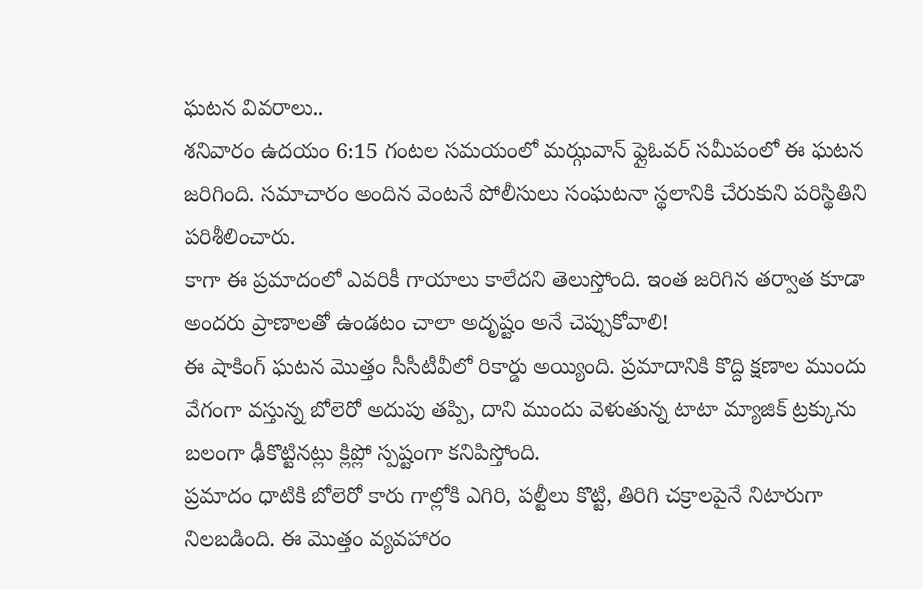ఘటన వివరాలు..
శనివారం ఉదయం 6:15 గంటల సమయంలో మఝ్గవాన్ ఫ్లైఓవర్ సమీపంలో ఈ ఘటన జరిగింది. సమాచారం అందిన వెంటనే పోలీసులు సంఘటనా స్థలానికి చేరుకుని పరిస్థితిని పరిశీలించారు.
కాగా ఈ ప్రమాదంలో ఎవరికీ గాయాలు కాలేదని తెలుస్తోంది. ఇంత జరిగిన తర్వాత కూడా అందరు ప్రాణాలతో ఉండటం చాలా అదృష్టం అనే చెప్పుకోవాలి!
ఈ షాకింగ్ ఘటన మొత్తం సీసీటీవీలో రికార్డు అయ్యింది. ప్రమాదానికి కొద్ది క్షణాల ముందు వేగంగా వస్తున్న బోలెరో అదుపు తప్పి, దాని ముందు వెళుతున్న టాటా మ్యాజిక్ ట్రక్కును బలంగా ఢీకొట్టినట్లు క్లిప్లో స్పష్టంగా కనిపిస్తోంది.
ప్రమాదం ధాటికి బోలెరో కారు గాల్లోకి ఎగిరి, పల్టీలు కొట్టి, తిరిగి చక్రాలపైనే నిటారుగా నిలబడింది. ఈ మొత్తం వ్యవహారం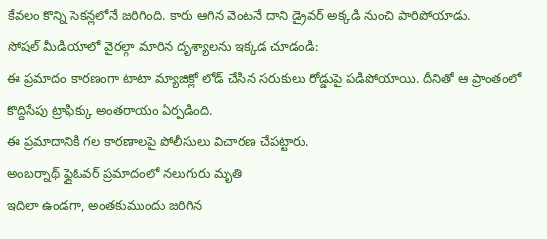కేవలం కొన్ని సెకన్లలోనే జరిగింది. కారు ఆగిన వెంటనే దాని డ్రైవర్ అక్కడి నుంచి పారిపోయాడు.
సోషల్ మీడియాలో వైరల్గా మారిన దృశ్యాలను ఇక్కడ చూడండి:
ఈ ప్రమాదం కారణంగా టాటా మ్యాజిక్లో లోడ్ చేసిన సరుకులు రోడ్డుపై పడిపోయాయి. దీనితో ఆ ప్రాంతంలో కొద్దిసేపు ట్రాఫిక్కు అంతరాయం ఏర్పడింది.
ఈ ప్రమాదానికి గల కారణాలపై పోలీసులు విచారణ చేపట్టారు.
అంబర్నాథ్ ఫ్లైఓవర్ ప్రమాదంలో నలుగురు మృతి
ఇదిలా ఉండగా, అంతకుముందు జరిగిన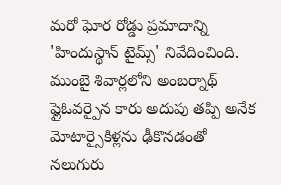మరో ఘోర రోడ్డు ప్రమాదాన్ని 'హిందుస్థాన్ టైమ్స్' నివేదించింది. ముంబై శివార్లలోని అంబర్నాథ్ ఫ్లైఓవర్పైన కారు అదుపు తప్పి అనేక మోటార్సైకిళ్లను ఢీకొనడంతో నలుగురు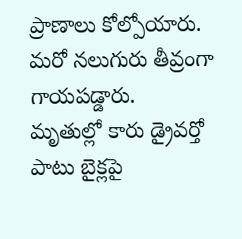ప్రాణాలు కోల్పోయారు. మరో నలుగురు తీవ్రంగా గాయపడ్డారు.
మృతుల్లో కారు డ్రైవర్తో పాటు బైక్లపై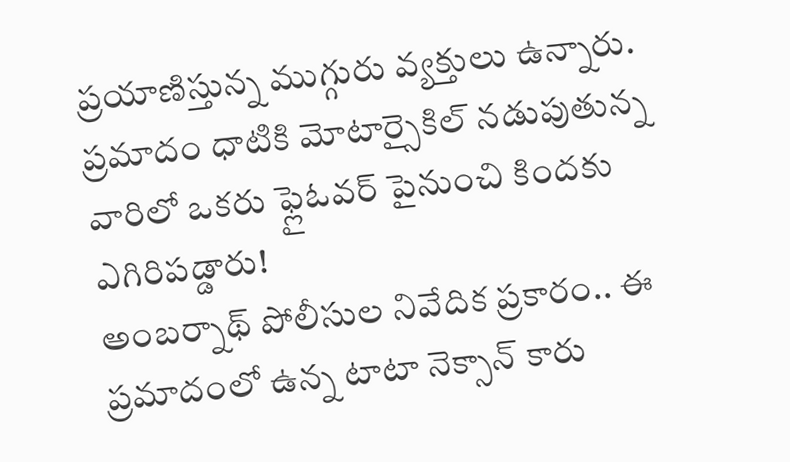ప్రయాణిస్తున్న ముగ్గురు వ్యక్తులు ఉన్నారు. ప్రమాదం ధాటికి మోటార్సైకిల్ నడుపుతున్న వారిలో ఒకరు ఫ్లైఓవర్ పైనుంచి కిందకు ఎగిరిపడ్డారు!
అంబర్నాథ్ పోలీసుల నివేదిక ప్రకారం.. ఈ ప్రమాదంలో ఉన్న టాటా నెక్సాన్ కారు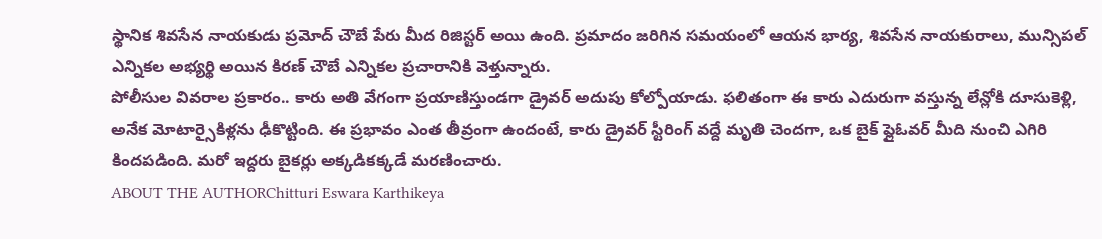స్థానిక శివసేన నాయకుడు ప్రమోద్ చౌబే పేరు మీద రిజిస్టర్ అయి ఉంది. ప్రమాదం జరిగిన సమయంలో ఆయన భార్య, శివసేన నాయకురాలు, మున్సిపల్ ఎన్నికల అభ్యర్థి అయిన కిరణ్ చౌబే ఎన్నికల ప్రచారానికి వెళ్తున్నారు.
పోలీసుల వివరాల ప్రకారం.. కారు అతి వేగంగా ప్రయాణిస్తుండగా డ్రైవర్ అదుపు కోల్పోయాడు. ఫలితంగా ఈ కారు ఎదురుగా వస్తున్న లేన్లోకి దూసుకెళ్లి, అనేక మోటార్సైకిళ్లను ఢీకొట్టింది. ఈ ప్రభావం ఎంత తీవ్రంగా ఉందంటే, కారు డ్రైవర్ స్టీరింగ్ వద్దే మృతి చెందగా, ఒక బైక్ ఫ్లైఓవర్ మీది నుంచి ఎగిరి కిందపడింది. మరో ఇద్దరు బైకర్లు అక్కడికక్కడే మరణించారు.
ABOUT THE AUTHORChitturi Eswara Karthikeya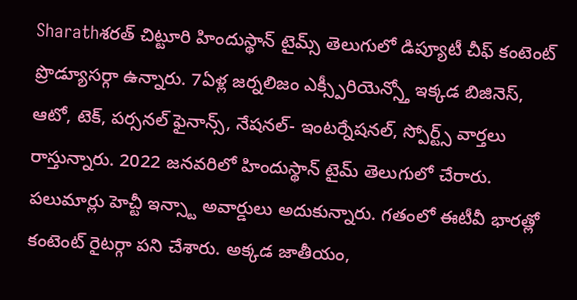Sharathశరత్ చిట్టూరి హిందుస్థాన్ టైమ్స్ తెలుగులో డిప్యూటీ చీఫ్ కంటెంట్ ప్రొడ్యూసర్గా ఉన్నారు. 7ఏళ్ల జర్నలిజం ఎక్స్పీరియెన్స్తో ఇక్కడ బిజినెస్, ఆటో, టెక్, పర్సనల్ ఫైనాన్స్, నేషనల్- ఇంటర్నేషనల్, స్పోర్ట్స్ వార్తలు రాస్తున్నారు. 2022 జనవరిలో హిందుస్థాన్ టైమ్ తెలుగులో చేరారు. పలుమార్లు హెచ్టీ ఇన్స్టా అవార్డులు అదుకున్నారు. గతంలో ఈటీవీ భారత్లో కంటెంట్ రైటర్గా పని చేశారు. అక్కడ జాతీయం,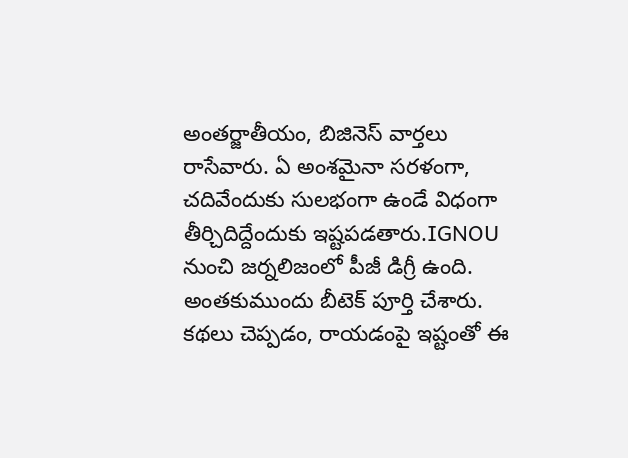అంతర్జాతీయం, బిజినెస్ వార్తలు రాసేవారు. ఏ అంశమైనా సరళంగా, చదివేందుకు సులభంగా ఉండే విధంగా తీర్చిదిద్దేందుకు ఇష్టపడతారు.IGNOU నుంచి జర్నలిజంలో పీజీ డిగ్రీ ఉంది. అంతకుముందు బీటెక్ పూర్తి చేశారు. కథలు చెప్పడం, రాయడంపై ఇష్టంతో ఈ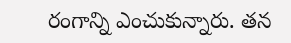రంగాన్ని ఎంచుకున్నారు. తన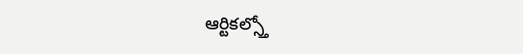ఆర్టికల్స్తో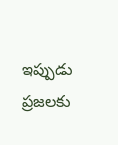ఇప్పుడు ప్రజలకు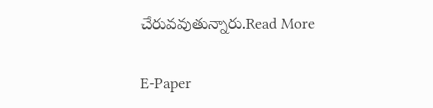చేరువవుతున్నారు.Read More

E-Paper